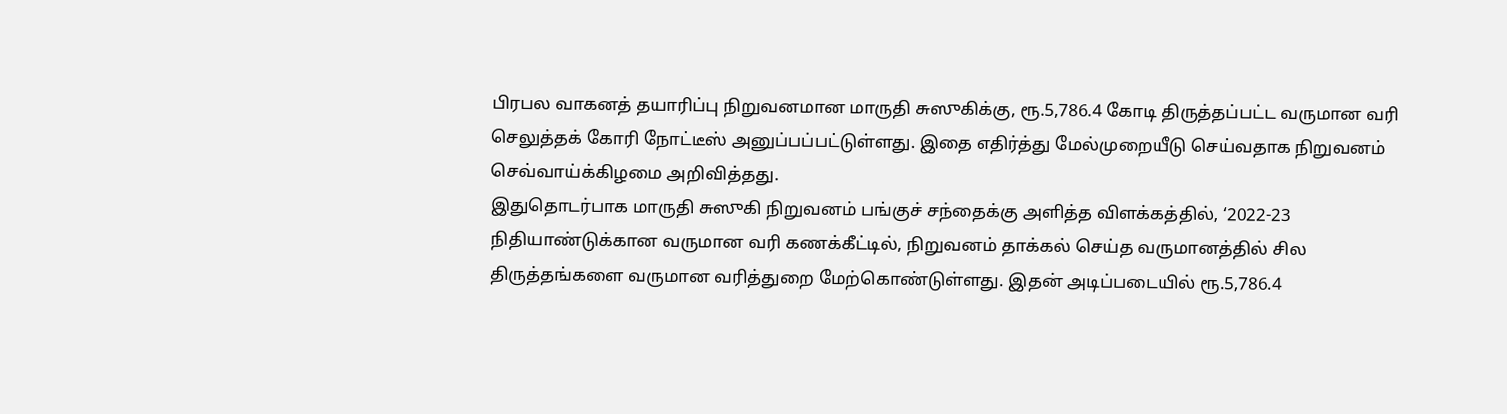பிரபல வாகனத் தயாரிப்பு நிறுவனமான மாருதி சுஸுகிக்கு, ரூ.5,786.4 கோடி திருத்தப்பட்ட வருமான வரி செலுத்தக் கோரி நோட்டீஸ் அனுப்பப்பட்டுள்ளது. இதை எதிர்த்து மேல்முறையீடு செய்வதாக நிறுவனம் செவ்வாய்க்கிழமை அறிவித்தது.
இதுதொடர்பாக மாருதி சுஸுகி நிறுவனம் பங்குச் சந்தைக்கு அளித்த விளக்கத்தில், ‘2022-23 நிதியாண்டுக்கான வருமான வரி கணக்கீட்டில், நிறுவனம் தாக்கல் செய்த வருமானத்தில் சில திருத்தங்களை வருமான வரித்துறை மேற்கொண்டுள்ளது. இதன் அடிப்படையில் ரூ.5,786.4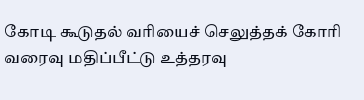கோடி கூடுதல் வரியைச் செலுத்தக் கோரி வரைவு மதிப்பீட்டு உத்தரவு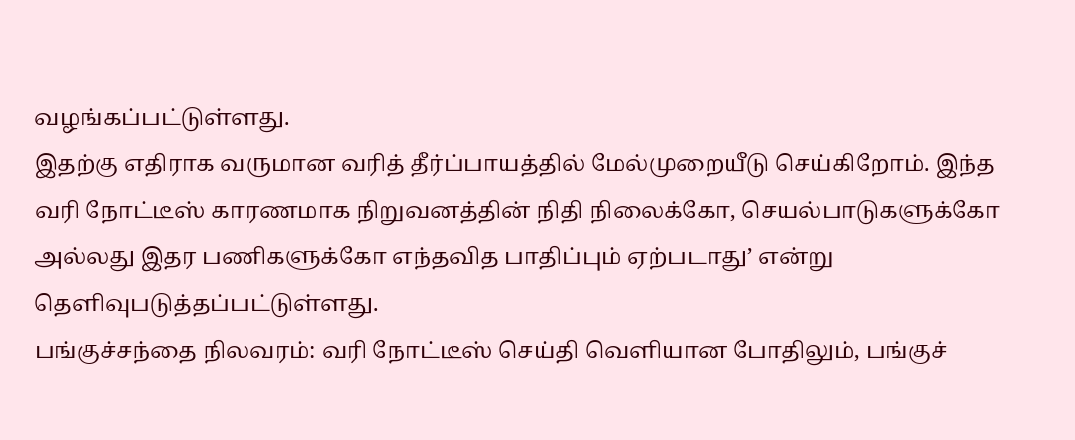வழங்கப்பட்டுள்ளது.
இதற்கு எதிராக வருமான வரித் தீர்ப்பாயத்தில் மேல்முறையீடு செய்கிறோம். இந்த வரி நோட்டீஸ் காரணமாக நிறுவனத்தின் நிதி நிலைக்கோ, செயல்பாடுகளுக்கோ அல்லது இதர பணிகளுக்கோ எந்தவித பாதிப்பும் ஏற்படாது’ என்று தெளிவுபடுத்தப்பட்டுள்ளது.
பங்குச்சந்தை நிலவரம்: வரி நோட்டீஸ் செய்தி வெளியான போதிலும், பங்குச்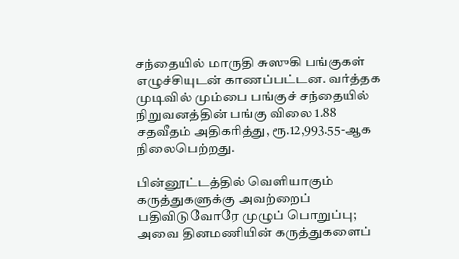சந்தையில் மாருதி சுஸுகி பங்குகள் எழுச்சியுடன் காணப்பட்டன. வர்த்தக முடிவில் மும்பை பங்குச் சந்தையில் நிறுவனத்தின் பங்கு விலை 1.88 சதவீதம் அதிகரித்து, ரூ.12,993.55-ஆக நிலைபெற்றது.

பின்னூட்டத்தில் வெளியாகும் கருத்துகளுக்கு அவற்றைப் பதிவிடுவோரே முழுப் பொறுப்பு; அவை தினமணியின் கருத்துகளைப்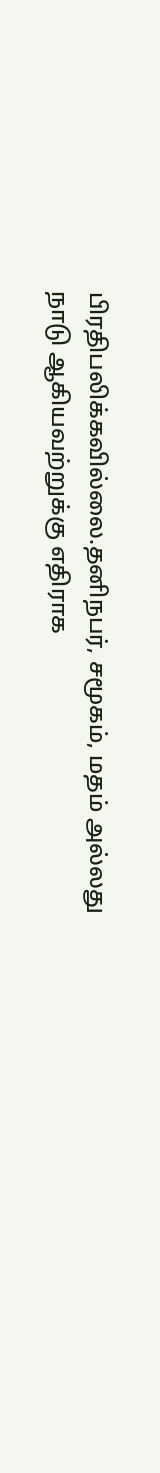பிரதிபலிக்கவில்லை.தனிநபர், சமூகம், மதம் அல்லது நாடு ஆகியவற்றுக்கு எதிராக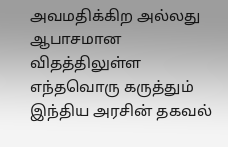அவமதிக்கிற அல்லது ஆபாசமான விதத்திலுள்ள எந்தவொரு கருத்தும் இந்திய அரசின் தகவல்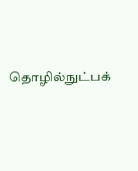தொழில்நுட்பக்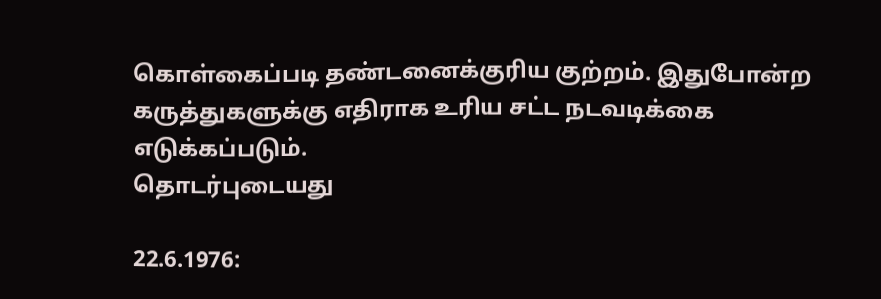கொள்கைப்படி தண்டனைக்குரிய குற்றம். இதுபோன்ற கருத்துகளுக்கு எதிராக உரிய சட்ட நடவடிக்கை எடுக்கப்படும்.
தொடர்புடையது

22.6.1976: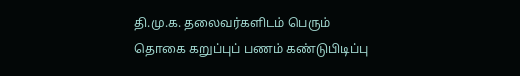தி.மு.க. தலைவர்களிடம் பெரும் தொகை கறுப்புப் பணம் கண்டுபிடிப்பு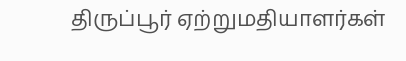திருப்பூர் ஏற்றுமதியாளர்கள்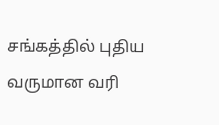சங்கத்தில் புதிய வருமான வரி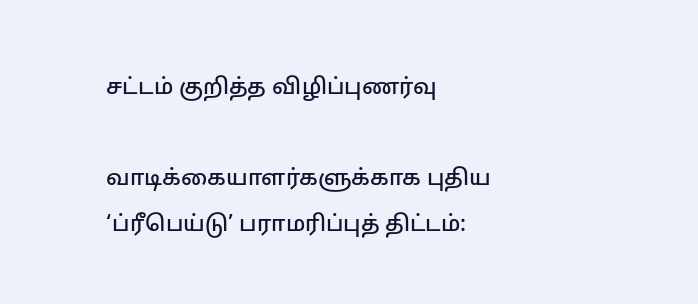சட்டம் குறித்த விழிப்புணர்வு

வாடிக்கையாளர்களுக்காக புதிய ‘ப்ரீபெய்டு’ பராமரிப்புத் திட்டம்: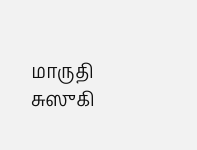மாருதி சுஸுகி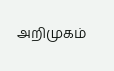அறிமுகம்